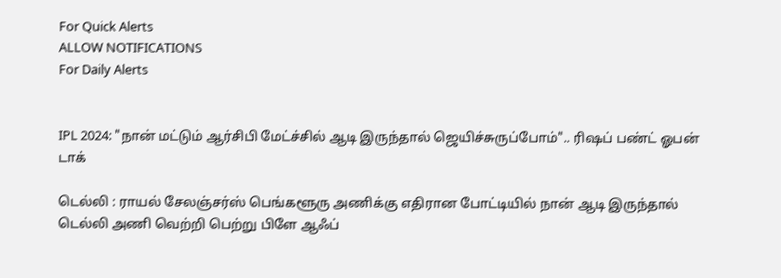For Quick Alerts
ALLOW NOTIFICATIONS
For Daily Alerts


IPL 2024: "நான் மட்டும் ஆர்சிபி மேட்ச்சில் ஆடி இருந்தால் ஜெயிச்சுருப்போம்".. ரிஷப் பண்ட் ஓபன் டாக்

டெல்லி : ராயல் சேலஞ்சர்ஸ் பெங்களூரு அணிக்கு எதிரான போட்டியில் நான் ஆடி இருந்தால் டெல்லி அணி வெற்றி பெற்று பிளே ஆஃப்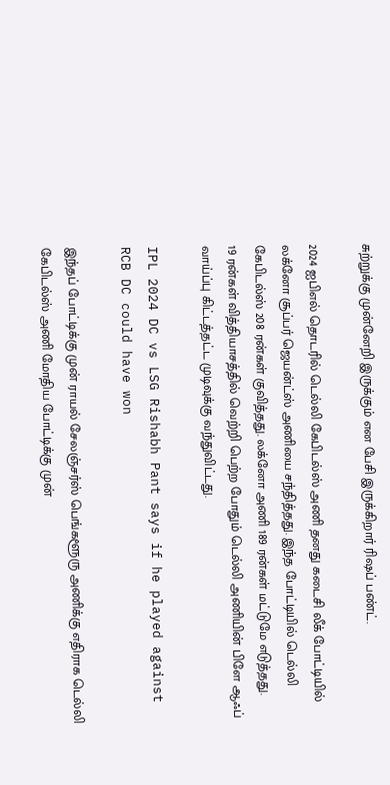சுற்றுக்கு முன்னேறி இருக்கும் என பேசி இருக்கிறார் ரிஷப் பண்ட்.

2024 ஐபிஎல் தொடரில் டெல்லி கேபிடல்ஸ் அணி தனது கடைசி லீக் போட்டியில் லக்னோ சூப்பர் ஜெயன்ட்ஸ் அணியை சந்தித்தது. இந்த போட்டியில் டெல்லி கேபிடல்ஸ் 208 ரன்கள் குவித்தது. லக்னோ அணி 189 ரன்கள் மட்டுமே எடுத்தது.
19 ரன்கள் வித்தியாசத்தில் வெற்றி பெற்ற போதும் டெல்லி அணியின் பிளே ஆஃப் வாய்ப்பு கிட்டத்தட்ட முடிவுக்கு வந்துவிட்டது.

IPL 2024 DC vs LSG Rishabh Pant says if he played against RCB DC could have won

இந்தப் போட்டிக்கு முன் ராயல் சேலஞ்சர்ஸ் பெங்களூரு அணிக்கு எதிராக டெல்லி கேபிடல்ஸ் அணி மோதிய போட்டிக்கு முன்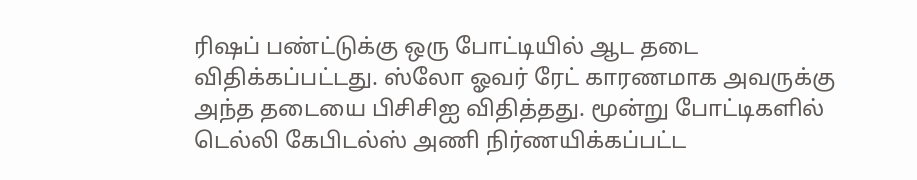ரிஷப் பண்ட்டுக்கு ஒரு போட்டியில் ஆட தடை விதிக்கப்பட்டது. ஸ்லோ ஓவர் ரேட் காரணமாக அவருக்கு அந்த தடையை பிசிசிஐ விதித்தது. மூன்று போட்டிகளில் டெல்லி கேபிடல்ஸ் அணி நிர்ணயிக்கப்பட்ட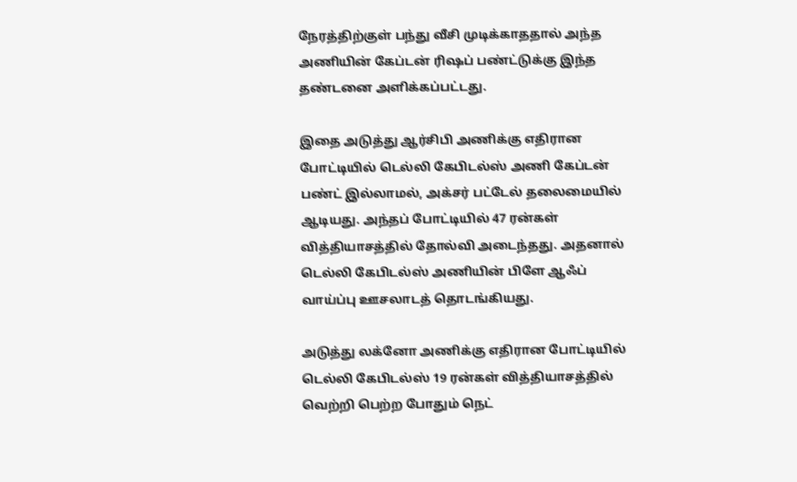நேரத்திற்குள் பந்து வீசி முடிக்காததால் அந்த அணியின் கேப்டன் ரிஷப் பண்ட்டுக்கு இந்த தண்டனை அளிக்கப்பட்டது.

இதை அடுத்து ஆர்சிபி அணிக்கு எதிரான போட்டியில் டெல்லி கேபிடல்ஸ் அணி கேப்டன் பண்ட் இல்லாமல், அக்சர் பட்டேல் தலைமையில் ஆடியது. அந்தப் போட்டியில் 47 ரன்கள் வித்தியாசத்தில் தோல்வி அடைந்தது. அதனால் டெல்லி கேபிடல்ஸ் அணியின் பிளே ஆஃப் வாய்ப்பு ஊசலாடத் தொடங்கியது.

அடுத்து லக்னோ அணிக்கு எதிரான போட்டியில் டெல்லி கேபிடல்ஸ் 19 ரன்கள் வித்தியாசத்தில் வெற்றி பெற்ற போதும் நெட்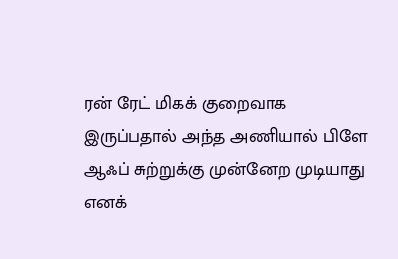ரன் ரேட் மிகக் குறைவாக இருப்பதால் அந்த அணியால் பிளே ஆஃப் சுற்றுக்கு முன்னேற முடியாது எனக்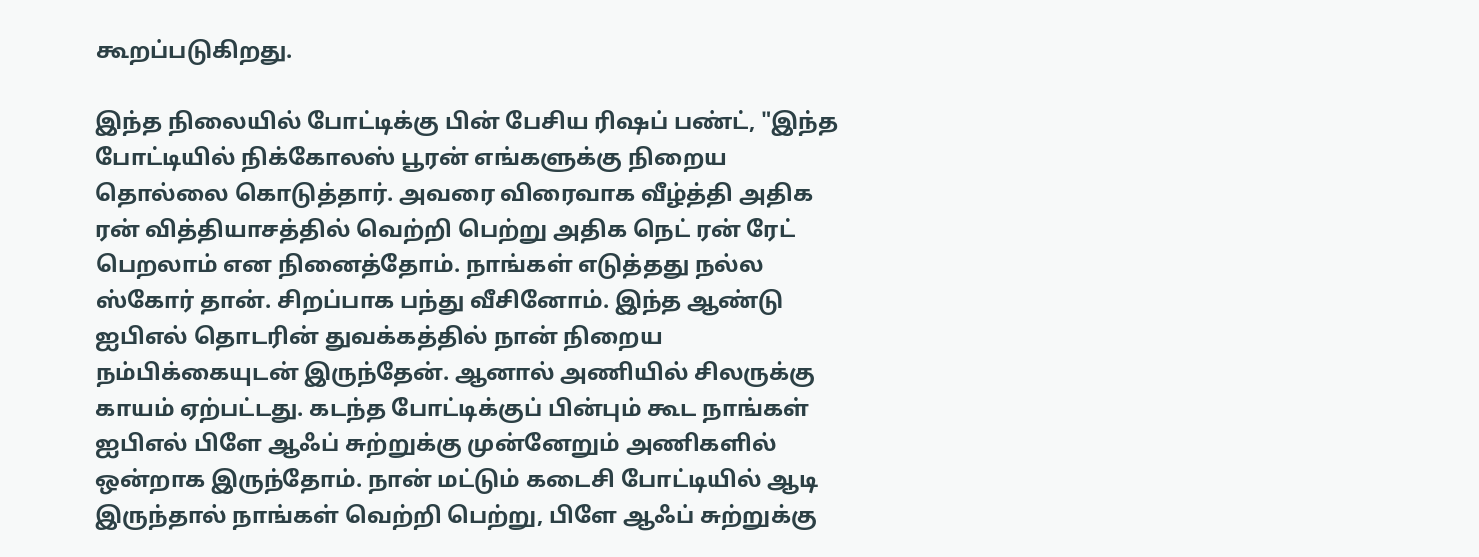கூறப்படுகிறது.

இந்த நிலையில் போட்டிக்கு பின் பேசிய ரிஷப் பண்ட், "இந்த போட்டியில் நிக்கோலஸ் பூரன் எங்களுக்கு நிறைய தொல்லை கொடுத்தார். அவரை விரைவாக வீழ்த்தி அதிக ரன் வித்தியாசத்தில் வெற்றி பெற்று அதிக நெட் ரன் ரேட் பெறலாம் என நினைத்தோம். நாங்கள் எடுத்தது நல்ல ஸ்கோர் தான். சிறப்பாக பந்து வீசினோம். இந்த ஆண்டு ஐபிஎல் தொடரின் துவக்கத்தில் நான் நிறைய நம்பிக்கையுடன் இருந்தேன். ஆனால் அணியில் சிலருக்கு காயம் ஏற்பட்டது. கடந்த போட்டிக்குப் பின்பும் கூட நாங்கள் ஐபிஎல் பிளே ஆஃப் சுற்றுக்கு முன்னேறும் அணிகளில் ஒன்றாக இருந்தோம். நான் மட்டும் கடைசி போட்டியில் ஆடி இருந்தால் நாங்கள் வெற்றி பெற்று, பிளே ஆஃப் சுற்றுக்கு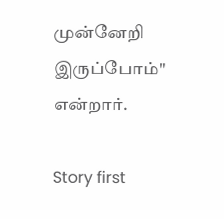முன்னேறி இருப்போம்" என்றார்.

Story first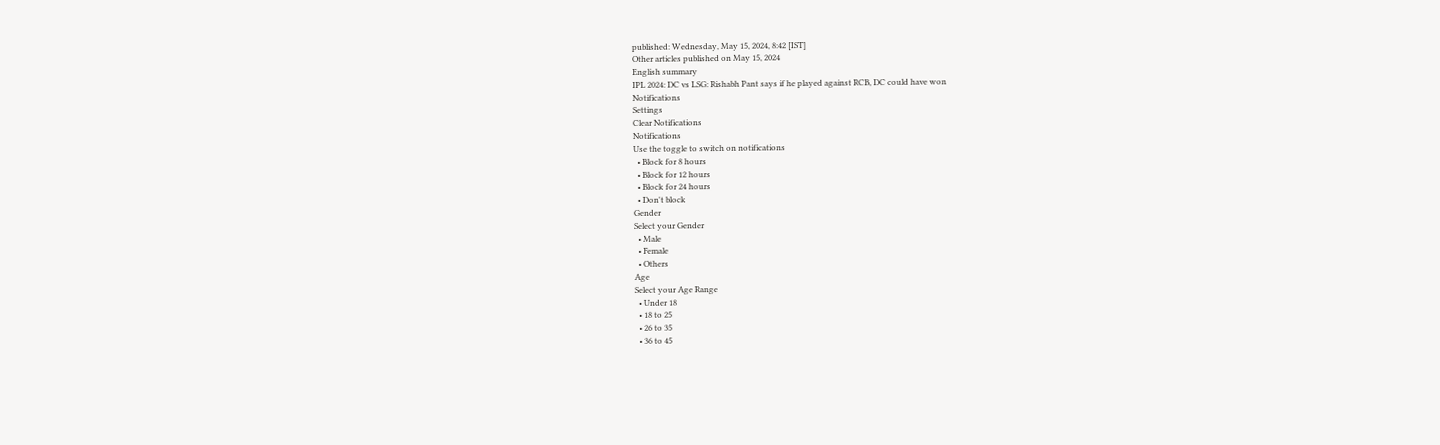published: Wednesday, May 15, 2024, 8:42 [IST]
Other articles published on May 15, 2024
English summary
IPL 2024: DC vs LSG: Rishabh Pant says if he played against RCB, DC could have won
Notifications
Settings
Clear Notifications
Notifications
Use the toggle to switch on notifications
  • Block for 8 hours
  • Block for 12 hours
  • Block for 24 hours
  • Don't block
Gender
Select your Gender
  • Male
  • Female
  • Others
Age
Select your Age Range
  • Under 18
  • 18 to 25
  • 26 to 35
  • 36 to 45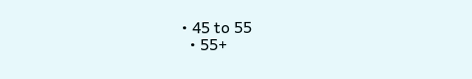• 45 to 55
  • 55+